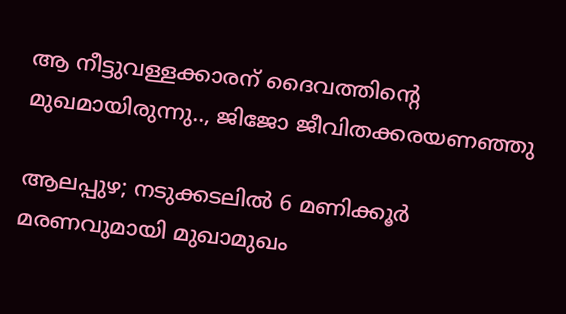ആ നീട്ടുവള്ളക്കാരന് ദൈവത്തിൻ്റെ മുഖമായിരുന്നു.., ജിജോ ജീവിതക്കരയണഞ്ഞു

ആലപ്പുഴ; നടുക്കടലിൽ 6 മണിക്കൂർ മരണവുമായി മുഖാമുഖം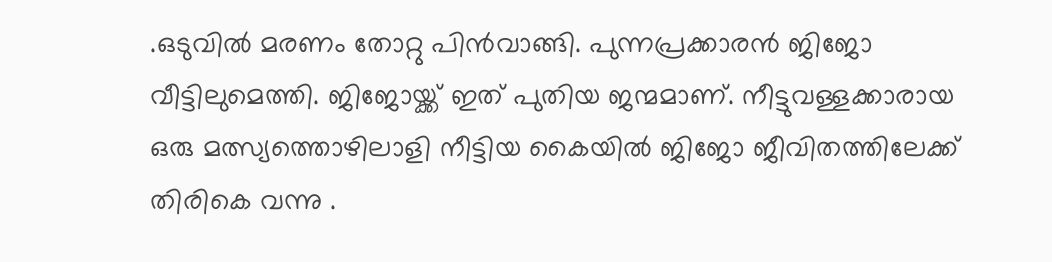.ഒടുവിൽ മരണം തോറ്റു പിൻവാങ്ങി. പുന്നപ്രക്കാരൻ ജിജോ വീട്ടിലുമെത്തി. ജിജോയ്ക്ക് ഇത് പുതിയ ജന്മമാണ്. നീട്ടുവള്ളക്കാരായ ഒരു മത്സ്യത്തൊഴിലാളി നീട്ടിയ കൈയിൽ ജിജോ ജീവിതത്തിലേക്ക് തിരികെ വന്നു .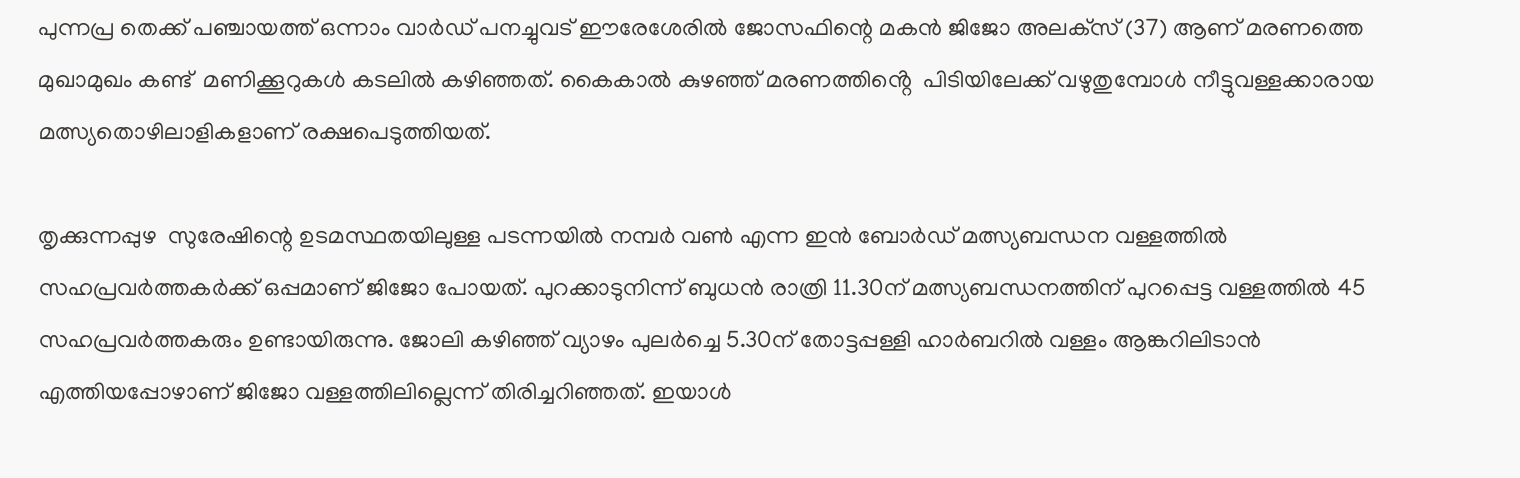പുന്നപ്ര തെക്ക് പഞ്ചായത്ത് ഒന്നാം വാർഡ് പനച്ചുവട് ഈരേശേരിൽ ജോസഫിന്റെ മകൻ ജിജോ അലക്‌സ്‌ (37) ആണ് മരണത്തെ മുഖാമുഖം കണ്ട്  മണിക്കൂറുകൾ കടലിൽ കഴിഞ്ഞത്. കൈകാൽ കുഴഞ്ഞ്‌ മരണത്തിൻ്റെ  പിടിയിലേക്ക്‌ വഴുതുമ്പോൾ നീട്ടുവള്ളക്കാരായ മത്സ്യതൊഴിലാളികളാണ്‌ രക്ഷപെടുത്തിയത്‌.

തൃക്കുന്നപ്പുഴ  സുരേഷിന്റെ ഉടമസ്ഥതയിലുള്ള പടന്നയിൽ നമ്പർ വൺ എന്ന ഇൻ ബോർഡ് മത്സ്യബന്ധന വള്ളത്തിൽ സഹപ്രവർത്തകർക്ക്‌ ഒപ്പമാണ് ജിജോ പോയത്. പുറക്കാടുനിന്ന് ബുധൻ രാത്രി 11.30ന്‌ മത്സ്യബന്ധനത്തിന് പുറപ്പെട്ട വള്ളത്തിൽ 45 സഹപ്രവർത്തകരും ഉണ്ടായിരുന്നു. ജോലി കഴിഞ്ഞ് വ്യാഴം പുലർച്ചെ 5.30ന്‌ തോട്ടപ്പള്ളി ഹാർബറിൽ വള്ളം ആങ്കറിലിടാൻ എത്തിയപ്പോഴാണ് ജിജോ വള്ളത്തിലില്ലെന്ന് തിരിച്ചറിഞ്ഞത്. ഇയാൾ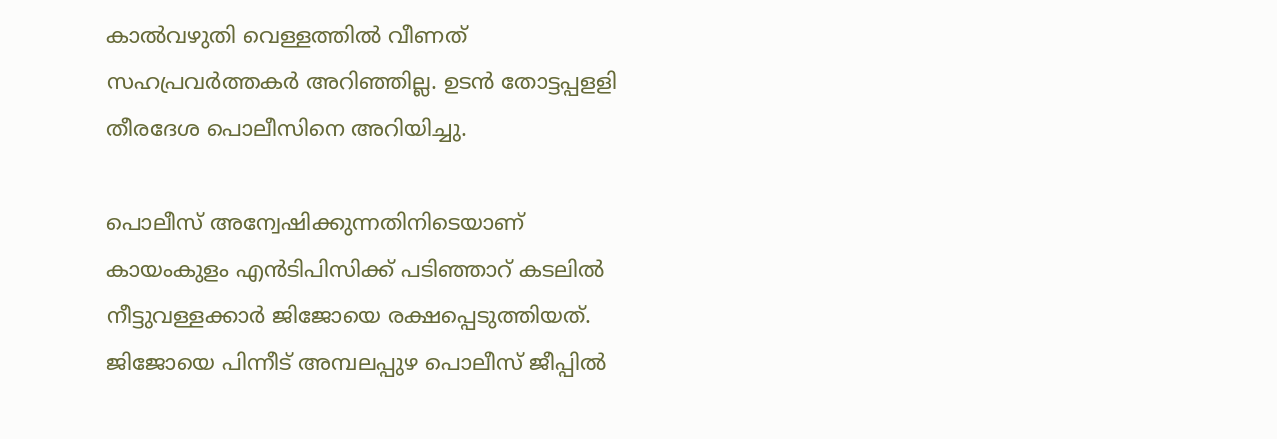കാൽവഴുതി വെള്ളത്തിൽ വീണത്‌ സഹപ്രവർത്തകർ അറിഞ്ഞില്ല. ഉടൻ തോട്ടപ്പളളി തീരദേശ പൊലീസിനെ അറിയിച്ചു.

പൊലീസ് അന്വേഷിക്കുന്നതിനിടെയാണ് കായംകുളം എൻടിപിസിക്ക് പടിഞ്ഞാറ് കടലിൽ നീട്ടുവള്ളക്കാർ ജിജോയെ രക്ഷപ്പെടുത്തിയത്. ജിജോയെ പിന്നീട് അമ്പലപ്പുഴ പൊലീസ് ജീപ്പിൽ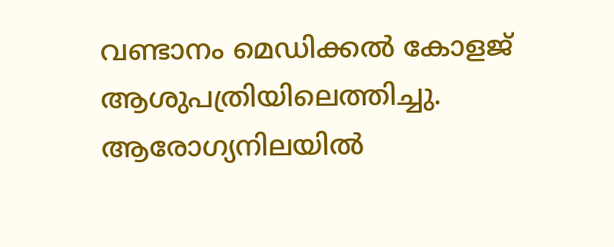വണ്ടാനം മെഡിക്കൽ കോളജ്‌ ആശുപത്രിയിലെത്തിച്ചു. ആരോഗ്യനിലയിൽ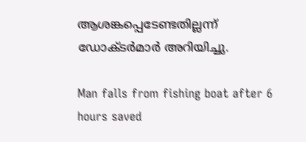ആശങ്കപ്പെടേണ്ടതില്ലന്ന് ഡോക്ടർമാർ അറിയിച്ചു.

Man falls from fishing boat after 6 hours saved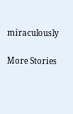miraculously

More Stories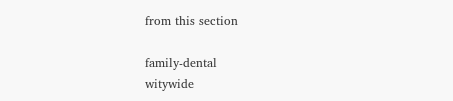from this section

family-dental
witywide